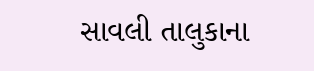સાવલી તાલુકાના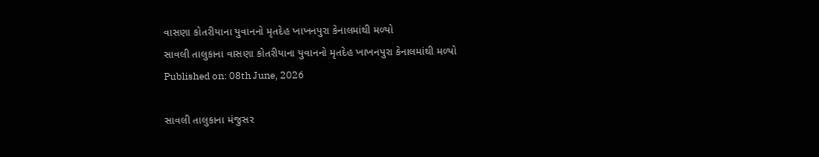વાસણા કોતરીયાના યુવાનનો મૃતદેહ ખાખનપુરા કેનાલમાંથી મળ્યો
સાવલી તાલુકાના વાસણા કોતરીયાના યુવાનનો મૃતદેહ ખાખનપુરા કેનાલમાંથી મળ્યો
Published on: 08th June, 2026

સાવલી તાલુકાના મંજુસર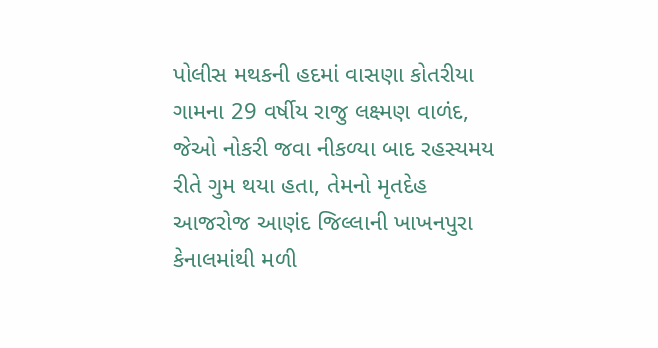પોલીસ મથકની હદમાં વાસણા કોતરીયા ગામના 29 વર્ષીય રાજુ લક્ષ્મણ વાળંદ, જેઓ નોકરી જવા નીકળ્યા બાદ રહસ્યમય રીતે ગુમ થયા હતા, તેમનો મૃતદેહ આજરોજ આણંદ જિલ્લાની ખાખનપુરા કેનાલમાંથી મળી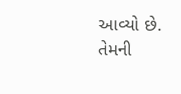આવ્યો છે. તેમની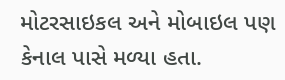મોટરસાઇકલ અને મોબાઇલ પણ કેનાલ પાસે મળ્યા હતા.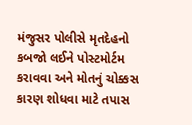મંજુસર પોલીસે મૃતદેહનો કબજો લઈને પોસ્ટમોર્ટમ કરાવવા અને મોતનું ચોક્કસ કારણ શોધવા માટે તપાસ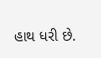હાથ ધરી છે.